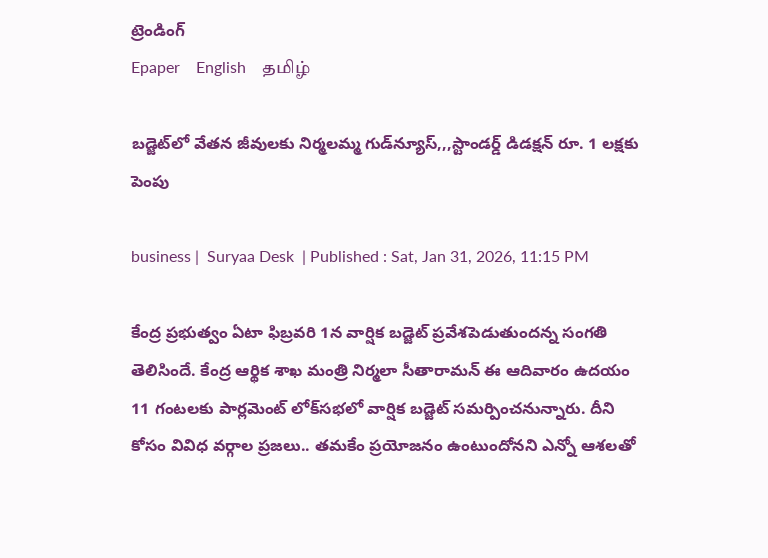ట్రెండింగ్
Epaper    English    தமிழ்

బడ్జెట్‌లో వేతన జీవులకు నిర్మలమ్మ గుడ్‌న్యూస్,,,స్టాండర్డ్ డిడక్షన్ రూ. 1 లక్షకు పెంపు

business |  Suryaa Desk  | Published : Sat, Jan 31, 2026, 11:15 PM

కేంద్ర ప్రభుత్వం ఏటా ఫిబ్రవరి 1న వార్షిక బడ్జెట్ ప్రవేశపెడుతుందన్న సంగతి తెలిసిందే. కేంద్ర ఆర్థిక శాఖ మంత్రి నిర్మలా సీతారామన్ ఈ ఆదివారం ఉదయం 11 గంటలకు పార్లమెంట్ లోక్‌సభలో వార్షిక బడ్జెట్ సమర్పించనున్నారు. దీని కోసం వివిధ వర్గాల ప్రజలు.. తమకేం ప్రయోజనం ఉంటుందోనని ఎన్నో ఆశలతో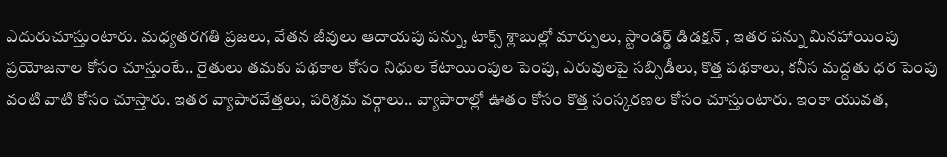ఎదురుచూస్తుంటారు. మధ్యతరగతి ప్రజలు, వేతన జీవులు ఆదాయపు పన్ను, టాక్స్ శ్లాబుల్లో మార్పులు, స్టాండర్డ్ డిడక్షన్ , ఇతర పన్ను మినహాయింపు ప్రయోజనాల కోసం చూస్తుంటే.. రైతులు తమకు పథకాల కోసం నిధుల కేటాయింపుల పెంపు, ఎరువులపై సబ్సిడీలు, కొత్త పథకాలు, కనీస మద్దతు ధర పెంపు వంటి వాటి కోసం చూస్తారు. ఇతర వ్యాపారవేత్తలు, పరిశ్రమ వర్గాలు.. వ్యాపారాల్లో ఊతం కోసం కొత్త సంస్కరణల కోసం చూస్తుంటారు. ఇంకా యువత,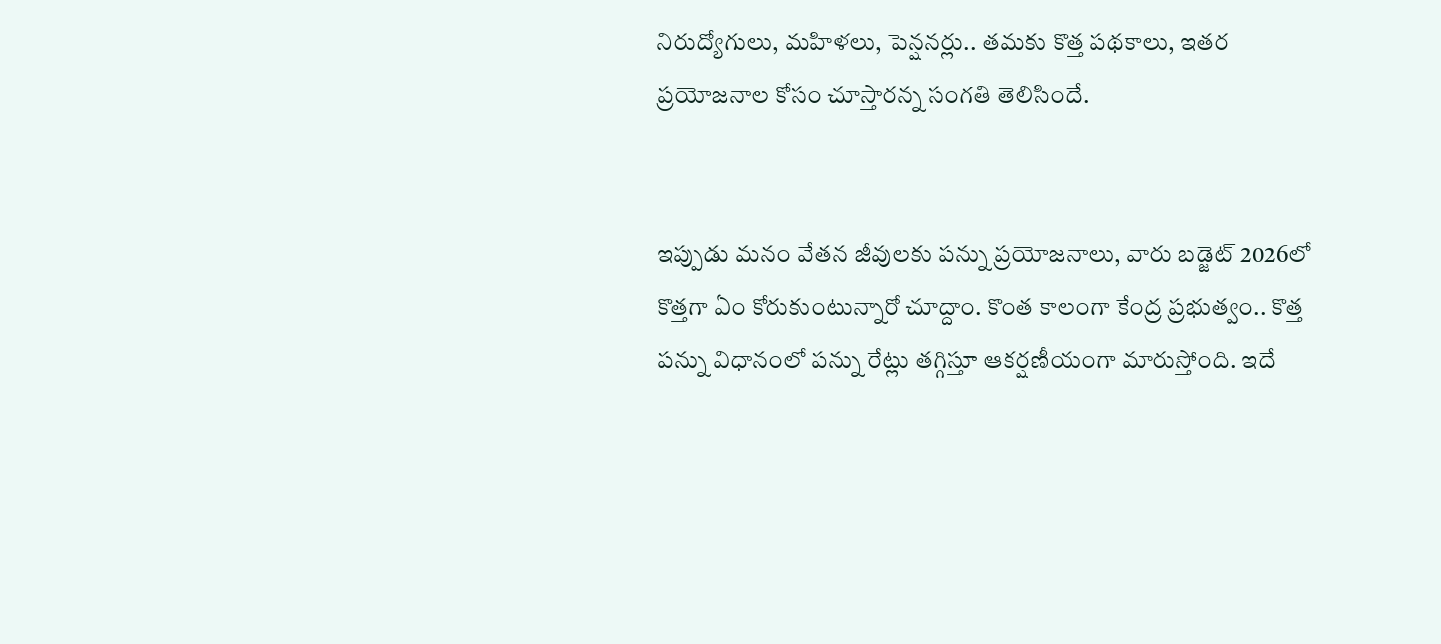నిరుద్యోగులు, మహిళలు, పెన్షనర్లు.. తమకు కొత్త పథకాలు, ఇతర ప్రయోజనాల కోసం చూస్తారన్న సంగతి తెలిసిందే.


ఇప్పుడు మనం వేతన జీవులకు పన్ను ప్రయోజనాలు, వారు బడ్జెట్ 2026లో కొత్తగా ఏం కోరుకుంటున్నారో చూద్దాం. కొంత కాలంగా కేంద్ర ప్రభుత్వం.. కొత్త పన్ను విధానంలో పన్ను రేట్లు తగ్గిస్తూ ఆకర్షణీయంగా మారుస్తోంది. ఇదే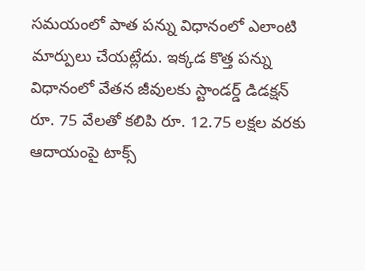సమయంలో పాత పన్ను విధానంలో ఎలాంటి మార్పులు చేయట్లేదు. ఇక్కడ కొత్త పన్ను విధానంలో వేతన జీవులకు స్టాండర్డ్ డిడక్షన్ రూ. 75 వేలతో కలిపి రూ. 12.75 లక్షల వరకు ఆదాయంపై టాక్స్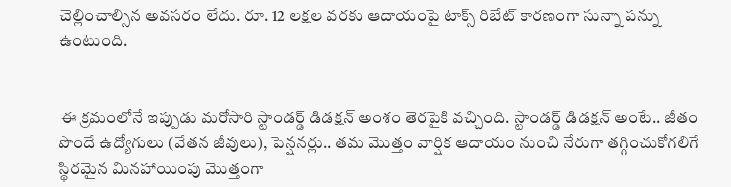చెల్లించాల్సిన అవసరం లేదు. రూ. 12 లక్షల వరకు ఆదాయంపై టాక్స్ రిబేట్ కారణంగా సున్నా పన్ను ఉంటుంది.


 ఈ క్రమంలోనే ఇప్పుడు మరోసారి స్టాండర్డ్ డిడక్షన్ అంశం తెరపైకి వచ్చింది. స్టాండర్డ్ డిడక్షన్ అంటే.. జీతం పొందే ఉద్యోగులు (వేతన జీవులు), పెన్షనర్లు.. తమ మొత్తం వార్షిక ఆదాయం నుంచి నేరుగా తగ్గించుకోగలిగే స్థిరమైన మినహాయింపు మొత్తంగా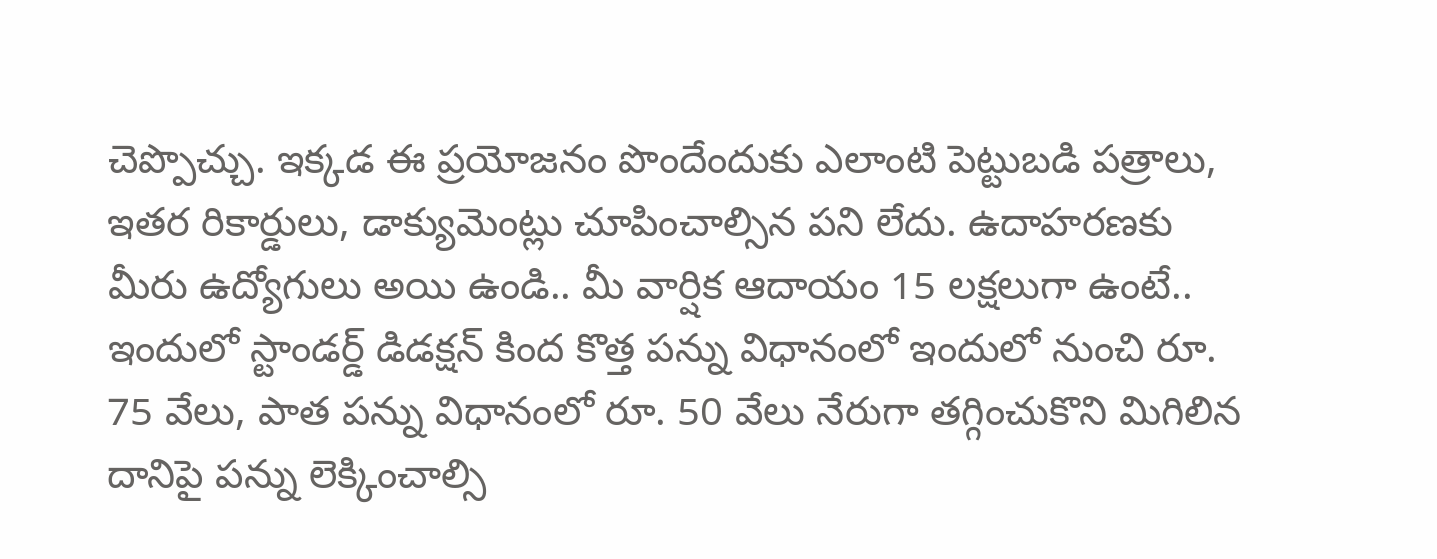చెప్పొచ్చు. ఇక్కడ ఈ ప్రయోజనం పొందేందుకు ఎలాంటి పెట్టుబడి పత్రాలు, ఇతర రికార్డులు, డాక్యుమెంట్లు చూపించాల్సిన పని లేదు. ఉదాహరణకు మీరు ఉద్యోగులు అయి ఉండి.. మీ వార్షిక ఆదాయం 15 లక్షలుగా ఉంటే.. ఇందులో స్టాండర్డ్ డిడక్షన్ కింద కొత్త పన్ను విధానంలో ఇందులో నుంచి రూ. 75 వేలు, పాత పన్ను విధానంలో రూ. 50 వేలు నేరుగా తగ్గించుకొని మిగిలిన దానిపై పన్ను లెక్కించాల్సి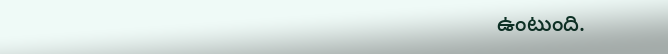ఉంటుంది.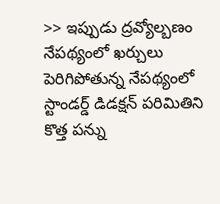>> ఇప్పుడు ద్రవ్యోల్బణం నేపథ్యంలో ఖర్చులు పెరిగిపోతున్న నేపథ్యంలో స్టాండర్డ్ డిడక్షన్ పరిమితిని కొత్త పన్ను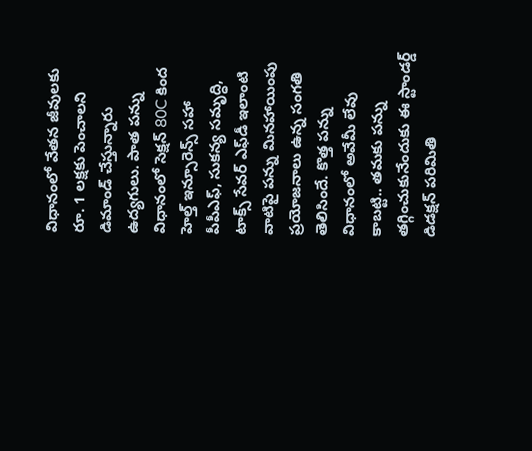విధానంలో వేతన జీవులకు రూ. 1 లక్షకు పెంచాలని డిమాండ్ చేస్తున్నారు ఉద్యగులు. పాత పన్ను విధానంలో సెక్షన్ 80C కింద హెల్త్ ఇన్సూరెన్స్ సహా పీపీఎఫ్, సుకన్య సమృద్ధి, టాక్స్ సేవర్ ఎఫ్‌డీ ఇలాంటి వాటిపై పన్ను మినహాయింపు ప్రయోజనాలు ఉన్న సంగతి తెలిసిందే. కొత్త పన్ను విధానంలో అవేమీ లేవు కాబట్టి.. తమకు పన్ను తగ్గించుకునేందుకు ఈ స్టాండర్డ్ డిడక్షన్ పరిమితి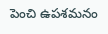పెంచి ఉపశమనం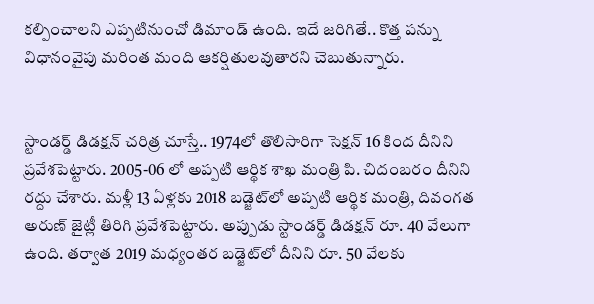కల్పించాలని ఎప్పటినుంచో డిమాండ్ ఉంది. ఇదే జరిగితే.. కొత్త పన్ను విధానంవైపు మరింత మంది ఆకర్షితులవుతారని చెబుతున్నారు.


స్టాండర్డ్ డిడక్షన్ చరిత్ర చూస్తే.. 1974లో తొలిసారిగా సెక్షన్ 16 కింద దీనిని ప్రవేశపెట్టారు. 2005-06 లో అప్పటి ఆర్థిక శాఖ మంత్రి పి. చిదంబరం దీనిని రద్దు చేశారు. మళ్లీ 13 ఏళ్లకు 2018 బడ్జెట్‌లో అప్పటి ఆర్థిక మంత్రి, దివంగత అరుణ్ జైట్లీ తిరిగి ప్రవేశపెట్టారు. అప్పుడు స్టాండర్డ్ డిడక్షన్ రూ. 40 వేలుగా ఉంది. తర్వాత 2019 మధ్యంతర బడ్జెట్‌లో దీనిని రూ. 50 వేలకు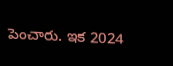పెంచారు. ఇక 2024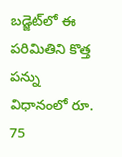బడ్జెట్‌లో ఈ పరిమితిని కొత్త పన్ను విధానంలో రూ. 75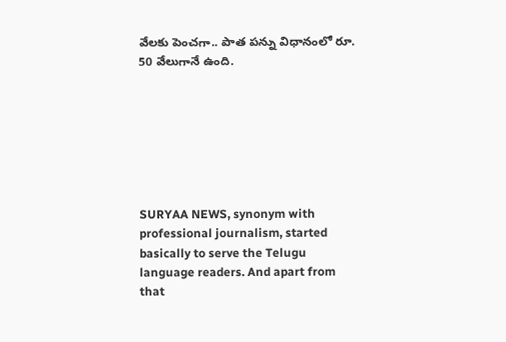వేలకు పెంచగా.. పాత పన్ను విధానంలో రూ. 50 వేలుగానే ఉంది.







SURYAA NEWS, synonym with professional journalism, started basically to serve the Telugu language readers. And apart from that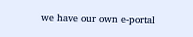we have our own e-portal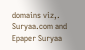domains viz,. Suryaa.com and Epaper Suryaa